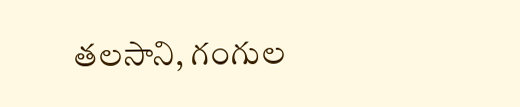తలసాని, గంగుల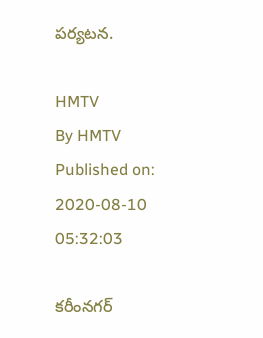పర్యటన.

HMTV
By HMTV
Published on: 2020-08-10 05:32:03

కరీంనగర్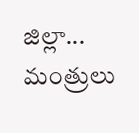జిల్లా... మంత్రులు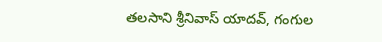తలసాని శ్రీనివాస్ యాదవ్, గంగుల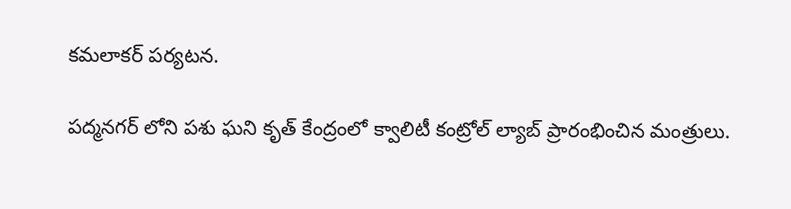కమలాకర్ పర్యటన.

పద్మనగర్ లోని పశు ఘని కృత్ కేంద్రంలో క్వాలిటీ కంట్రోల్ ల్యాబ్ ప్రారంభించిన మంత్రులు.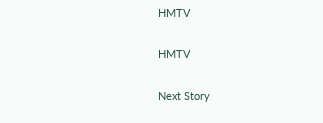HMTV

HMTV

Next Story